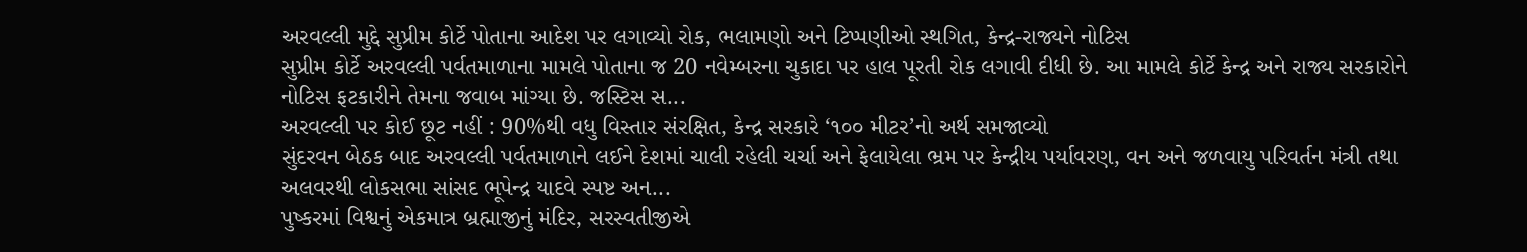અરવલ્લી મુદ્દે સુપ્રીમ કોર્ટે પોતાના આદેશ પર લગાવ્યો રોક, ભલામણો અને ટિપ્પણીઓ સ્થગિત, કેન્દ્ર-રાજ્યને નોટિસ
સુપ્રીમ કોર્ટે અરવલ્લી પર્વતમાળાના મામલે પોતાના જ 20 નવેમ્બરના ચુકાદા પર હાલ પૂરતી રોક લગાવી દીધી છે. આ મામલે કોર્ટે કેન્દ્ર અને રાજ્ય સરકારોને નોટિસ ફટકારીને તેમના જવાબ માંગ્યા છે. જસ્ટિસ સ...
અરવલ્લી પર કોઈ છૂટ નહીં : 90%થી વધુ વિસ્તાર સંરક્ષિત, કેન્દ્ર સરકારે ‘૧૦૦ મીટર’નો અર્થ સમજાવ્યો
સુંદરવન બેઠક બાદ અરવલ્લી પર્વતમાળાને લઈને દેશમાં ચાલી રહેલી ચર્ચા અને ફેલાયેલા ભ્રમ પર કેન્દ્રીય પર્યાવરણ, વન અને જળવાયુ પરિવર્તન મંત્રી તથા અલવરથી લોકસભા સાંસદ ભૂપેન્દ્ર યાદવે સ્પષ્ટ અન...
પુષ્કરમાં વિશ્વનું એકમાત્ર બ્રહ્માજીનું મંદિર, સરસ્વતીજીએ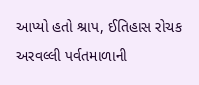આપ્યો હતો શ્રાપ, ઈતિહાસ રોચક
અરવલ્લી પર્વતમાળાની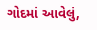ગોદમાં આવેલું,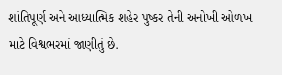શાંતિપૂર્ણ અને આધ્યાત્મિક શહેર પુષ્કર તેની અનોખી ઓળખ માટે વિશ્વભરમાં જાણીતું છે.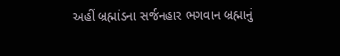અહીં બ્રહ્માંડના સર્જનહાર ભગવાન બ્રહ્માનું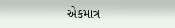એકમાત્ર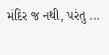મંદિર જ નથી, પરંતુ ...